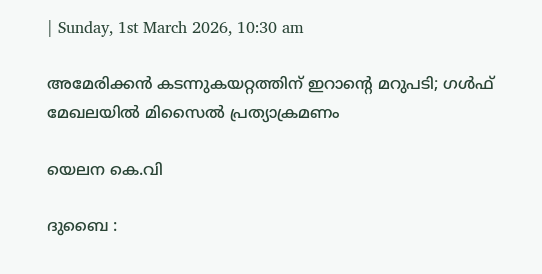| Sunday, 1st March 2026, 10:30 am

അമേരിക്കൻ കടന്നുകയറ്റത്തിന് ഇറാന്റെ മറുപടി; ഗൾഫ് മേഖലയിൽ മിസൈൽ പ്രത്യാക്രമണം

യെലന കെ.വി

ദുബൈ :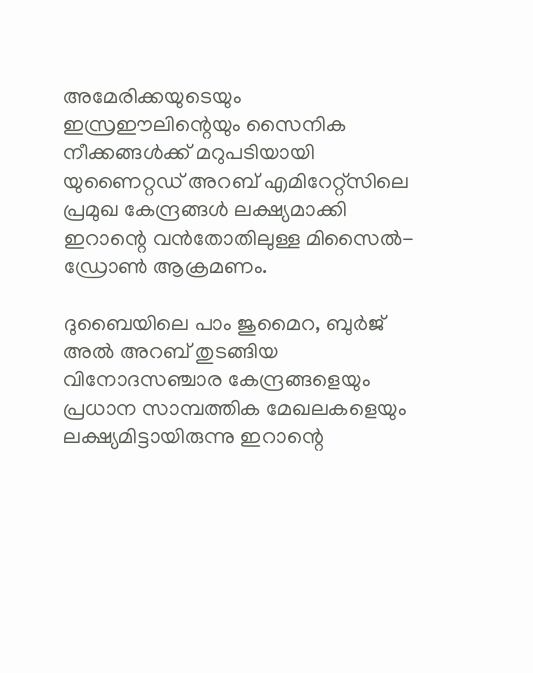അമേരിക്കയുടെയും ഇസ്രഈലിന്റെയും സൈനിക നീക്കങ്ങൾക്ക് മറുപടിയായി യുണൈറ്റഡ് അറബ് എമിറേറ്റ്‌സിലെ പ്രമുഖ കേന്ദ്രങ്ങൾ ലക്ഷ്യമാക്കി ഇറാന്റെ വൻതോതിലുള്ള മിസൈൽ-ഡ്രോൺ ആക്രമണം.

ദുബൈയിലെ പാം ജുമൈറ, ബുർജ് അൽ അറബ് തുടങ്ങിയ വിനോദസഞ്ചാര കേന്ദ്രങ്ങളെയും പ്രധാന സാമ്പത്തിക മേഖലകളെയും ലക്ഷ്യമിട്ടായിരുന്നു ഇറാന്റെ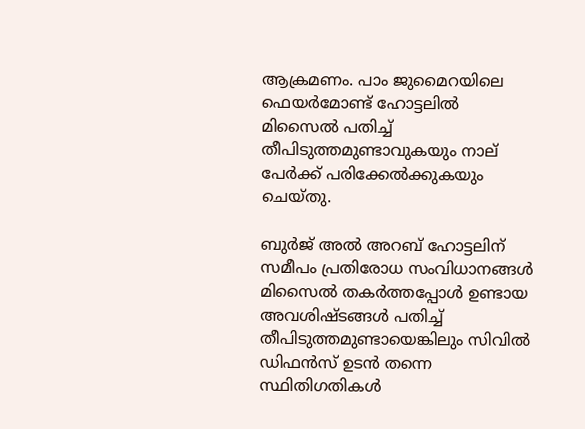ആക്രമണം. പാം ജുമൈറയിലെ ഫെയർമോണ്ട് ഹോട്ടലിൽ മിസൈൽ പതിച്ച് തീപിടുത്തമുണ്ടാവുകയും നാല് പേർക്ക് പരിക്കേൽക്കുകയും ചെയ്തു.

ബുർജ് അൽ അറബ് ഹോട്ടലിന് സമീപം പ്രതിരോധ സംവിധാനങ്ങൾ മിസൈൽ തകർത്തപ്പോൾ ഉണ്ടായ അവശിഷ്ടങ്ങൾ പതിച്ച് തീപിടുത്തമുണ്ടായെങ്കിലും സിവിൽ ഡിഫൻസ് ഉടൻ തന്നെ സ്ഥിതിഗതികൾ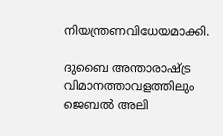നിയന്ത്രണവിധേയമാക്കി.

ദുബൈ അന്താരാഷ്ട്ര വിമാനത്താവളത്തിലും ജെബൽ അലി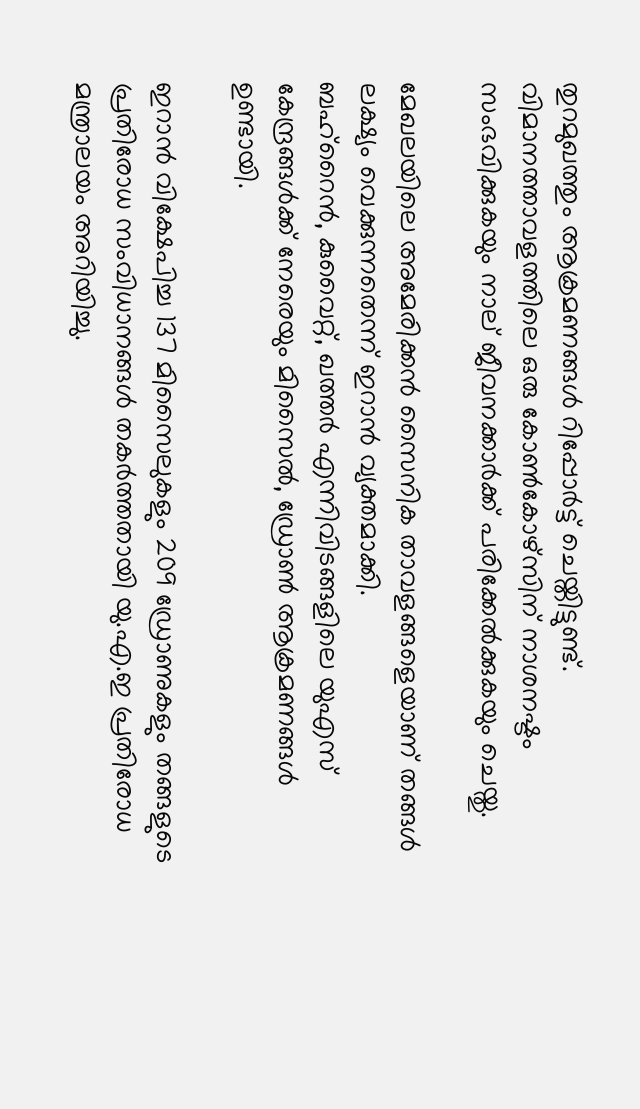തുറമുഖത്തും ആക്രമണങ്ങൾ റിപ്പോർട്ട് ചെയ്തിട്ടുണ്ട്. വിമാനത്താവളത്തിലെ ഒരു കോൺകോഴ്സിന് നാശനഷ്ടം സംഭവിക്കുകയും നാല് ജീവനക്കാർക്ക് പരിക്കേൽക്കുകയും ചെയ്തു.

മേഖലയിലെ അമേരിക്കൻ സൈനിക താവളങ്ങളെയാണ് തങ്ങൾ ലക്ഷ്യം വെക്കുന്നതെന്ന് ഇറാൻ വ്യക്തമാക്കി.
ബഹ്‌റൈൻ, കുവൈറ്റ്, ഖത്തർ എന്നിവിടങ്ങളിലെ യുഎസ് കേന്ദ്രങ്ങൾക്ക് നേരെയും മിസൈൽ, ഡ്രോൺ ആക്രമണങ്ങൾ ഉണ്ടായി.

ഇറാൻ വിക്ഷേപിച്ച 137 മിസൈലുകളും 209 ഡ്രോണുകളും തങ്ങളുടെ പ്രതിരോധ സംവിധാനങ്ങൾ തകർത്തതായി യു.എ.ഇ പ്രതിരോധ മന്ത്രാലയം അറിയിച്ചു.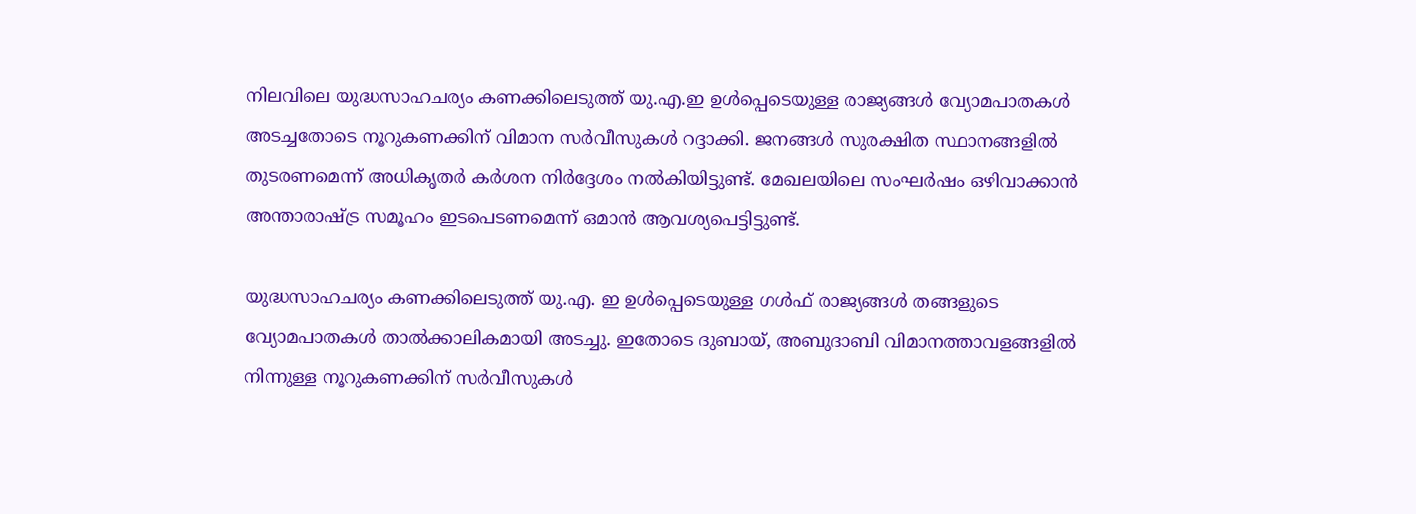നിലവിലെ യുദ്ധസാഹചര്യം കണക്കിലെടുത്ത് യു.എ.ഇ ഉൾപ്പെടെയുള്ള രാജ്യങ്ങൾ വ്യോമപാതകൾ അടച്ചതോടെ നൂറുകണക്കിന് വിമാന സർവീസുകൾ റദ്ദാക്കി. ജനങ്ങൾ സുരക്ഷിത സ്ഥാനങ്ങളിൽ തുടരണമെന്ന് അധികൃതർ കർശന നിർദ്ദേശം നൽകിയിട്ടുണ്ട്. മേഖലയിലെ സംഘർഷം ഒഴിവാക്കാൻ അന്താരാഷ്ട്ര സമൂഹം ഇടപെടണമെന്ന് ഒമാൻ ആവശ്യപെട്ടിട്ടുണ്ട്.

യുദ്ധസാഹചര്യം കണക്കിലെടുത്ത് യു.എ. ഇ ഉൾപ്പെടെയുള്ള ഗൾഫ് രാജ്യങ്ങൾ തങ്ങളുടെ വ്യോമപാതകൾ താൽക്കാലികമായി അടച്ചു. ഇതോടെ ദുബായ്, അബുദാബി വിമാനത്താവളങ്ങളിൽ നിന്നുള്ള നൂറുകണക്കിന് സർവീസുകൾ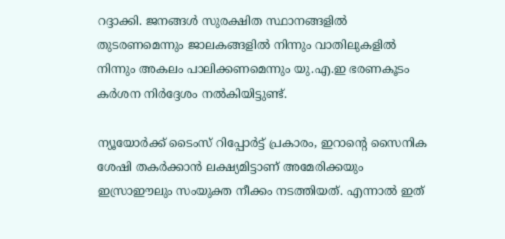റദ്ദാക്കി. ജനങ്ങൾ സുരക്ഷിത സ്ഥാനങ്ങളിൽ തുടരണമെന്നും ജാലകങ്ങളിൽ നിന്നും വാതിലുകളിൽ നിന്നും അകലം പാലിക്കണമെന്നും യു.എ.ഇ ഭരണകൂടം കർശന നിർദ്ദേശം നൽകിയിട്ടുണ്ട്.

ന്യൂയോർക്ക് ടൈംസ് റിപ്പോർട്ട് പ്രകാരം, ഇറാന്റെ സൈനിക ശേഷി തകർക്കാൻ ലക്ഷ്യമിട്ടാണ് അമേരിക്കയും ഇസ്രാഈലും സംയുക്ത നീക്കം നടത്തിയത്. എന്നാൽ ഇത്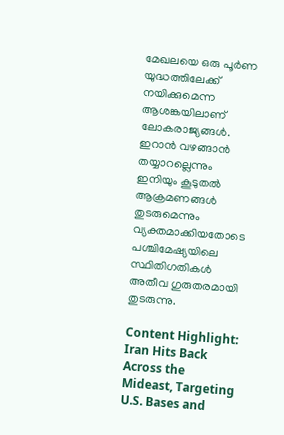മേഖലയെ ഒരു പൂർണ യുദ്ധത്തിലേക്ക് നയിക്കുമെന്ന ആശങ്കയിലാണ് ലോകരാജ്യങ്ങൾ. ഇറാൻ വഴങ്ങാൻ തയ്യാറല്ലെന്നും ഇനിയും കൂടുതൽ ആക്രമണങ്ങൾ തുടരുമെന്നും വ്യക്തമാക്കിയതോടെ പശ്ചിമേഷ്യയിലെ സ്ഥിതിഗതികൾ അതീവ ഗുരുതരമായി തുടരുന്നു.

Content Highlight: Iran Hits Back Across the Mideast, Targeting U.S. Bases and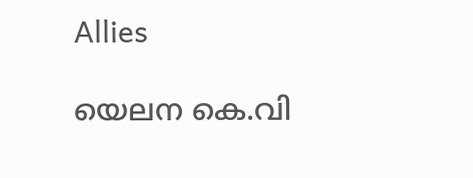Allies

യെലന കെ.വി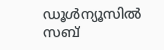ഡൂള്‍ന്യൂസില്‍ സബ്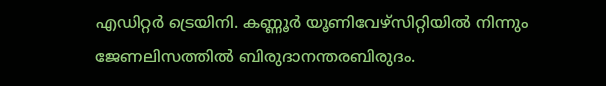എഡിറ്റര്‍ ട്രെയിനി. കണ്ണൂര്‍ യൂണിവേഴ്‌സിറ്റിയില്‍ നിന്നും ജേണലിസത്തില്‍ ബിരുദാനന്തരബിരുദം.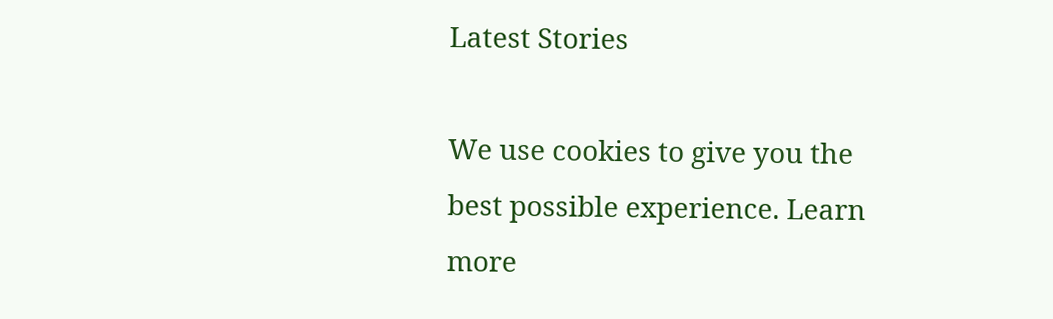Latest Stories

We use cookies to give you the best possible experience. Learn more